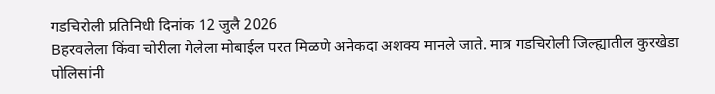गडचिरोली प्रतिनिधी दिनांक 12 जुलै 2026
Bहरवलेला किंवा चोरीला गेलेला मोबाईल परत मिळणे अनेकदा अशक्य मानले जाते. मात्र गडचिरोली जिल्ह्यातील कुरखेडा पोलिसांनी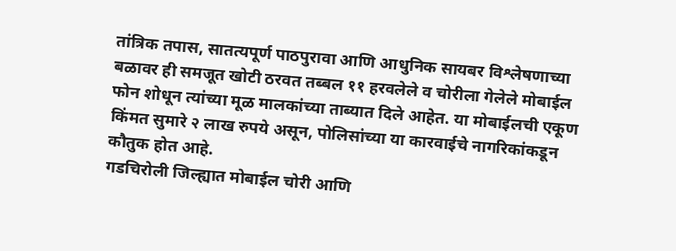तांत्रिक तपास, सातत्यपूर्ण पाठपुरावा आणि आधुनिक सायबर विश्लेषणाच्या बळावर ही समजूत खोटी ठरवत तब्बल ११ हरवलेले व चोरीला गेलेले मोबाईल फोन शोधून त्यांच्या मूळ मालकांच्या ताब्यात दिले आहेत. या मोबाईलची एकूण किंमत सुमारे २ लाख रुपये असून, पोलिसांच्या या कारवाईचे नागरिकांकडून कौतुक होत आहे.
गडचिरोली जिल्ह्यात मोबाईल चोरी आणि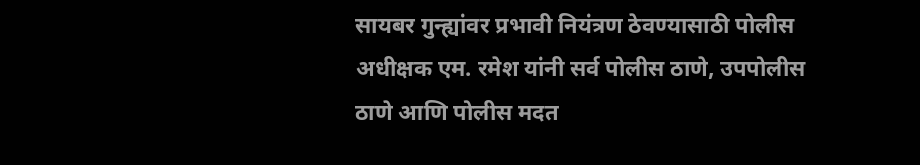सायबर गुन्ह्यांवर प्रभावी नियंत्रण ठेवण्यासाठी पोलीस अधीक्षक एम. रमेश यांनी सर्व पोलीस ठाणे, उपपोलीस ठाणे आणि पोलीस मदत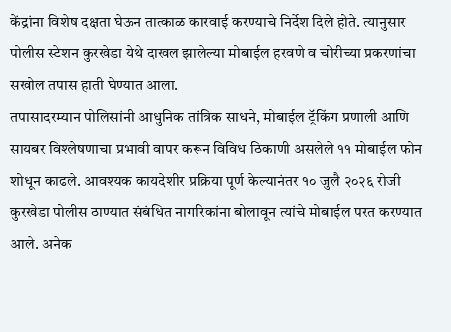केंद्रांना विशेष दक्षता घेऊन तात्काळ कारवाई करण्याचे निर्देश दिले होते. त्यानुसार पोलीस स्टेशन कुरखेडा येथे दाखल झालेल्या मोबाईल हरवणे व चोरीच्या प्रकरणांचा सखोल तपास हाती घेण्यात आला.
तपासादरम्यान पोलिसांनी आधुनिक तांत्रिक साधने, मोबाईल ट्रॅकिंग प्रणाली आणि सायबर विश्लेषणाचा प्रभावी वापर करून विविध ठिकाणी असलेले ११ मोबाईल फोन शोधून काढले. आवश्यक कायदेशीर प्रक्रिया पूर्ण केल्यानंतर १० जुलै २०२६ रोजी कुरखेडा पोलीस ठाण्यात संबंधित नागरिकांना बोलावून त्यांचे मोबाईल परत करण्यात आले. अनेक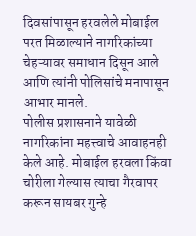दिवसांपासून हरवलेले मोबाईल परत मिळाल्याने नागरिकांच्या चेहऱ्यावर समाधान दिसून आले आणि त्यांनी पोलिसांचे मनापासून आभार मानले.
पोलीस प्रशासनाने यावेळी नागरिकांना महत्त्वाचे आवाहनही केले आहे. मोबाईल हरवला किंवा चोरीला गेल्यास त्याचा गैरवापर करून सायबर गुन्हे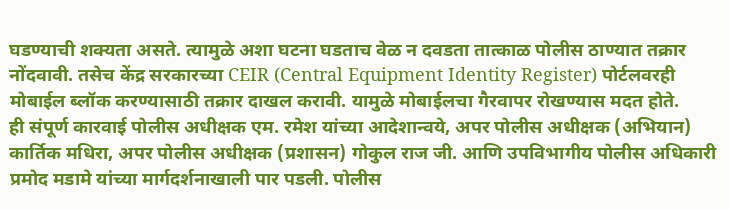घडण्याची शक्यता असते. त्यामुळे अशा घटना घडताच वेळ न दवडता तात्काळ पोलीस ठाण्यात तक्रार नोंदवावी. तसेच केंद्र सरकारच्या CEIR (Central Equipment Identity Register) पोर्टलवरही मोबाईल ब्लॉक करण्यासाठी तक्रार दाखल करावी. यामुळे मोबाईलचा गैरवापर रोखण्यास मदत होते.
ही संपूर्ण कारवाई पोलीस अधीक्षक एम. रमेश यांच्या आदेशान्वये, अपर पोलीस अधीक्षक (अभियान) कार्तिक मधिरा, अपर पोलीस अधीक्षक (प्रशासन) गोकुल राज जी. आणि उपविभागीय पोलीस अधिकारी प्रमोद मडामे यांच्या मार्गदर्शनाखाली पार पडली. पोलीस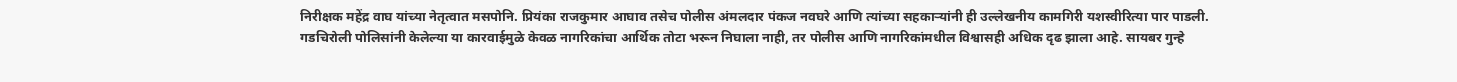निरीक्षक महेंद्र वाघ यांच्या नेतृत्वात मसपोनि. प्रियंका राजकुमार आघाव तसेच पोलीस अंमलदार पंकज नवघरे आणि त्यांच्या सहकाऱ्यांनी ही उल्लेखनीय कामगिरी यशस्वीरित्या पार पाडली.
गडचिरोली पोलिसांनी केलेल्या या कारवाईमुळे केवळ नागरिकांचा आर्थिक तोटा भरून निघाला नाही, तर पोलीस आणि नागरिकांमधील विश्वासही अधिक दृढ झाला आहे. सायबर गुन्हे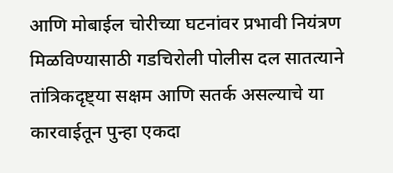आणि मोबाईल चोरीच्या घटनांवर प्रभावी नियंत्रण मिळविण्यासाठी गडचिरोली पोलीस दल सातत्याने तांत्रिकदृष्ट्या सक्षम आणि सतर्क असल्याचे या कारवाईतून पुन्हा एकदा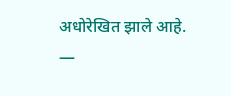अधोरेखित झाले आहे.
—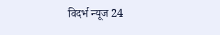विदर्भ न्यूज 24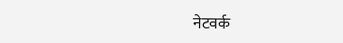नेटवर्क